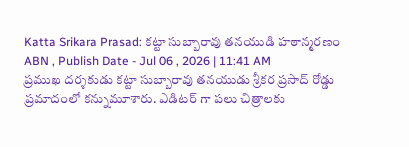Katta Srikara Prasad: కట్టా సుబ్బారావు తనయుడి హఠాన్మరణం
ABN , Publish Date - Jul 06 , 2026 | 11:41 AM
ప్రముఖ దర్శకుడు కట్టా సుబ్బారావు తనయుడు శ్రీకర ప్రసాద్ రోడ్డు ప్రమాదంలో కన్నుమూశారు. ఎడిటర్ గా పలు చిత్రాలకు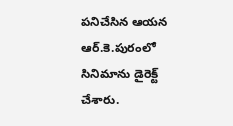పనిచేసిన ఆయన ఆర్.కె.పురంలో సినిమాను డైరెక్ట్ చేశారు.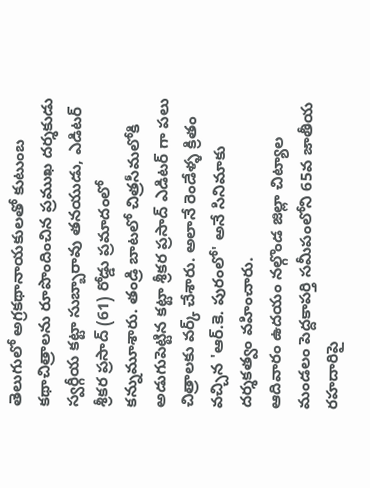తెలుగులో అగ్రకథానాయకులతో కుటుంబ కథాచిత్రాలను రూపొందించిన ప్రముఖ దర్శకుడు స్వర్గీయ కట్టా సుబ్బారావు తనయుడు, ఎడిటర్ శ్రీకర ప్రసాద్ (61) రోడ్డు ప్రమాదంలో కన్నుమూశారు. తండ్రి బాటలో చిత్రసీమలోకి అడుగుపెట్టిన కట్టా శ్రీకర ప్రసాద్ ఎడిటర్ గా పలు చిత్రాలకు వర్క్ చేశారు. అలానే రెండేళ్ళ క్రితం వచ్చిన 'ఆర్.కె. పురంలో' అనే సినిమాకు దర్శకత్వం వహించారు.
ఆదివారం ఉదయం నల్గొండ జిల్లా చిట్యాల మండలం పెద్దకాపర్తి సమీపంలోని 65వ జాతీయ రహదారిపై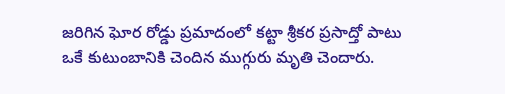జరిగిన ఘోర రోడ్డు ప్రమాదంలో కట్టా శ్రీకర ప్రసాద్తో పాటు ఒకే కుటుంబానికి చెందిన ముగ్గురు మృతి చెందారు.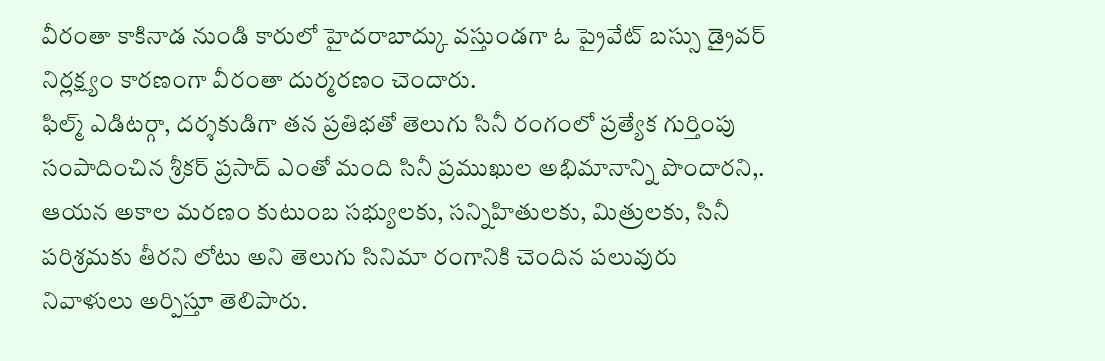వీరంతా కాకినాడ నుండి కారులో హైదరాబాద్కు వస్తుండగా ఓ ప్రైవేట్ బస్సు డ్రైవర్ నిర్లక్ష్యం కారణంగా వీరంతా దుర్మరణం చెందారు.
ఫిల్మ్ ఎడిటర్గా, దర్శకుడిగా తన ప్రతిభతో తెలుగు సినీ రంగంలో ప్రత్యేక గుర్తింపు సంపాదించిన శ్రీకర్ ప్రసాద్ ఎంతో మంది సినీ ప్రముఖుల అభిమానాన్ని పొందారని,. ఆయన అకాల మరణం కుటుంబ సభ్యులకు, సన్నిహితులకు, మిత్రులకు, సినీ పరిశ్రమకు తీరని లోటు అని తెలుగు సినిమా రంగానికి చెందిన పలువురు నివాళులు అర్పిస్తూ తెలిపారు.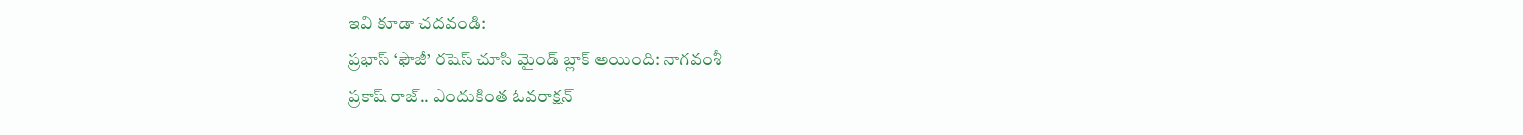ఇవి కూడా చదవండి:
ప్రభాస్ ‘ఫౌజీ’ రషెస్ చూసి మైండ్ బ్లాక్ అయింది: నాగవంశీ
ప్రకాష్ రాజ్.. ఎందుకింత ఓవరాక్షన్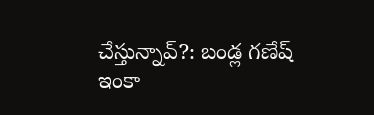చేస్తున్నావ్?: బండ్ల గణేష్
ఇంకా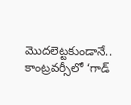మొదలెట్టకుండానే.. కాంట్రవర్సీలో ‘గాడ్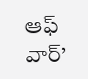ఆఫ్ వార్’